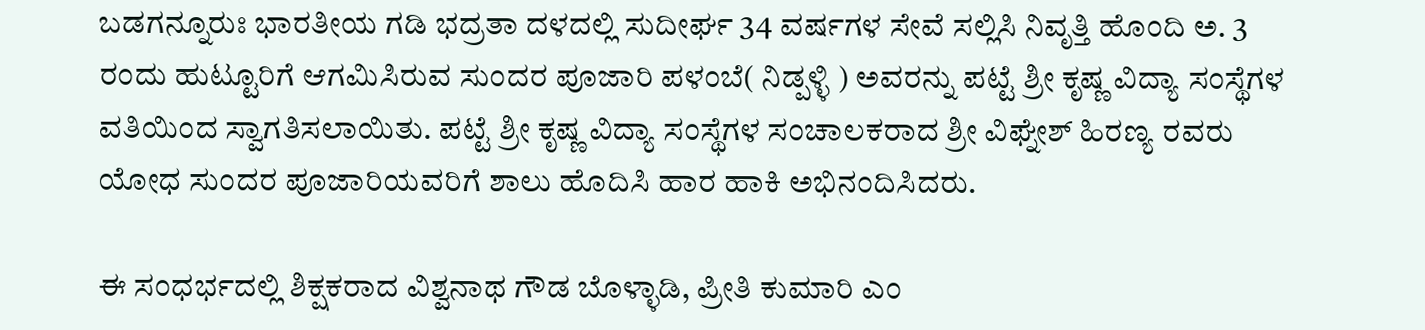ಬಡಗನ್ನೂರುಃ ಭಾರತೀಯ ಗಡಿ ಭದ್ರತಾ ದಳದಲ್ಲಿ ಸುದೀರ್ಘ 34 ವರ್ಷಗಳ ಸೇವೆ ಸಲ್ಲಿಸಿ ನಿವೃತ್ತಿ ಹೊಂದಿ ಅ. 3 ರಂದು ಹುಟ್ಟೂರಿಗೆ ಆಗಮಿಸಿರುವ ಸುಂದರ ಪೂಜಾರಿ ಪಳಂಬೆ( ನಿಡ್ಪಳ್ಳಿ ) ಅವರನ್ನು ಪಟ್ಟೆ ಶ್ರೀ ಕೃಷ್ಣ ವಿದ್ಯಾ ಸಂಸ್ಥೆಗಳ ವತಿಯಿಂದ ಸ್ವಾಗತಿಸಲಾಯಿತು. ಪಟ್ಟೆ ಶ್ರೀ ಕೃಷ್ಣ ವಿದ್ಯಾ ಸಂಸ್ಥೆಗಳ ಸಂಚಾಲಕರಾದ ಶ್ರೀ ವಿಘ್ನೇಶ್ ಹಿರಣ್ಯ ರವರು ಯೋಧ ಸುಂದರ ಪೂಜಾರಿಯವರಿಗೆ ಶಾಲು ಹೊದಿಸಿ ಹಾರ ಹಾಕಿ ಅಭಿನಂದಿಸಿದರು.

ಈ ಸಂಧರ್ಭದಲ್ಲಿ ಶಿಕ್ಷಕರಾದ ವಿಶ್ವನಾಥ ಗೌಡ ಬೊಳ್ಳಾಡಿ, ಪ್ರೀತಿ ಕುಮಾರಿ ಎಂ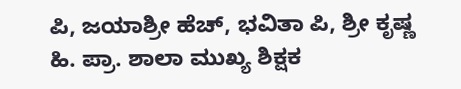ಪಿ, ಜಯಾಶ್ರೀ ಹೆಚ್, ಭವಿತಾ ಪಿ, ಶ್ರೀ ಕೃಷ್ಣ ಹಿ. ಪ್ರಾ. ಶಾಲಾ ಮುಖ್ಯ ಶಿಕ್ಷಕ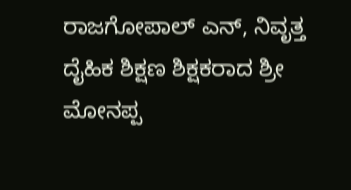ರಾಜಗೋಪಾಲ್ ಎನ್, ನಿವೃತ್ತ ದೖೆಹಿಕ ಶಿಕ್ಷಣ ಶಿಕ್ಷಕರಾದ ಶ್ರೀ ಮೋನಪ್ಪ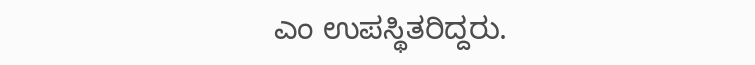ಎಂ ಉಪಸ್ಥಿತರಿದ್ದರು.